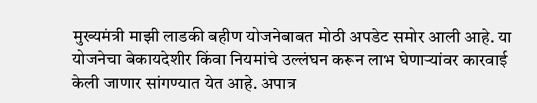मुख्यमंत्री माझी लाडकी बहीण योजनेबाबत मोठी अपडेट समोर आली आहे. या योजनेचा बेकायदेशीर किंवा नियमांचे उल्लंघन करून लाभ घेणाऱ्यांवर कारवाई केली जाणार सांगण्यात येत आहे. अपात्र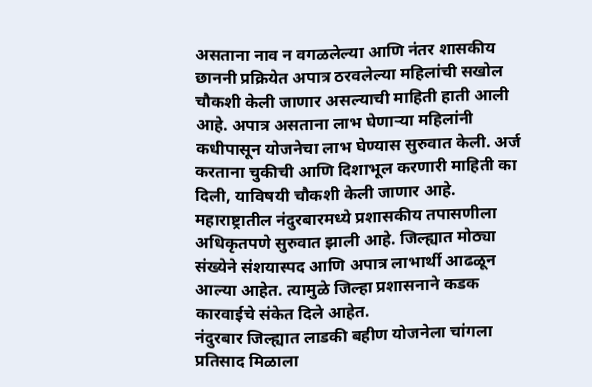असताना नाव न वगळलेल्या आणि नंतर शासकीय छाननी प्रक्रियेत अपात्र ठरवलेल्या महिलांची सखोल चौकशी केली जाणार असल्याची माहिती हाती आली आहे. अपात्र असताना लाभ घेणाऱ्या महिलांनी कधीपासून योजनेचा लाभ घेण्यास सुरुवात केली. अर्ज करताना चुकीची आणि दिशाभूल करणारी माहिती का दिली, याविषयी चौकशी केली जाणार आहे. महाराष्ट्रातील नंदुरबारमध्ये प्रशासकीय तपासणीला अधिकृतपणे सुरुवात झाली आहे. जिल्ह्यात मोठ्या संख्येने संशयास्पद आणि अपात्र लाभार्थी आढळून आल्या आहेत. त्यामुळे जिल्हा प्रशासनाने कडक कारवाईचे संकेत दिले आहेत.
नंदुरबार जिल्ह्यात लाडकी बहीण योजनेला चांगला प्रतिसाद मिळाला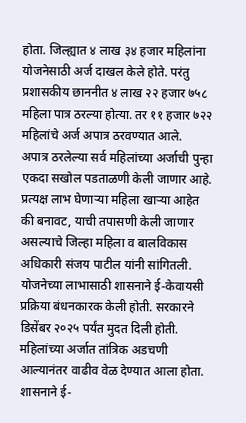होता. जिल्ह्यात ४ लाख ३४ हजार महिलांना योजनेसाठी अर्ज दाखल केले होते. परंतु प्रशासकीय छाननीत ४ लाख २२ हजार ७५८ महिला पात्र ठरल्या होत्या. तर ११ हजार ७२२ महिलांचे अर्ज अपात्र ठरवण्यात आले.
अपात्र ठरलेल्या सर्व महिलांच्या अर्जाची पुन्हा एकदा सखोल पडताळणी केली जाणार आहे. प्रत्यक्ष लाभ घेणाऱ्या महिला खाऱ्या आहेत की बनावट, याची तपासणी केली जाणार असल्याचे जिल्हा महिला व बालविकास अधिकारी संजय पाटील यांनी सांगितली.
योजनेच्या लाभासाठी शासनाने ई-केवायसी प्रक्रिया बंधनकारक केली होती. सरकारने डिसेंबर २०२५ पर्यंत मुदत दिली होती. महिलांच्या अर्जात तांत्रिक अडचणी आल्यानंतर वाढीव वेळ देण्यात आला होता. शासनाने ई-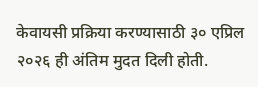केवायसी प्रक्रिया करण्यासाठी ३० एप्रिल २०२६ ही अंतिम मुदत दिली होती.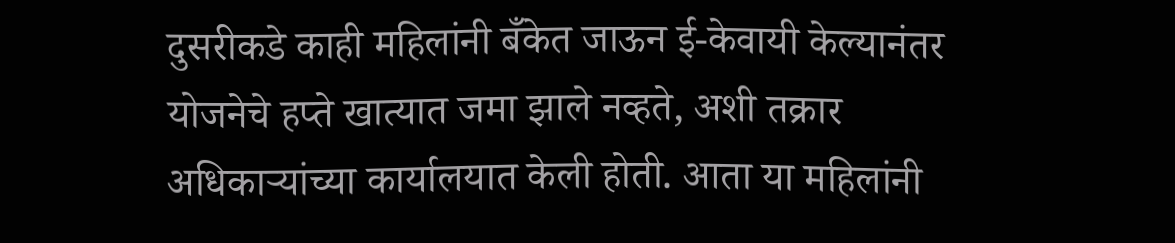दुसरीकडे काही महिलांनी बँकेत जाऊन ई-केवायी केल्यानंतर योजनेचे हप्ते खात्यात जमा झाले नव्हते, अशी तक्रार अधिकाऱ्यांच्या कार्यालयात केली होती. आता या महिलांनी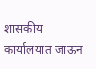शासकीय कार्यालयात जाऊन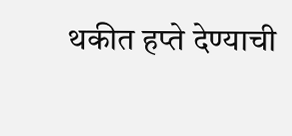थकीत हप्ते देण्याची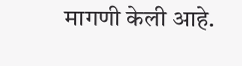मागणी केली आहे.